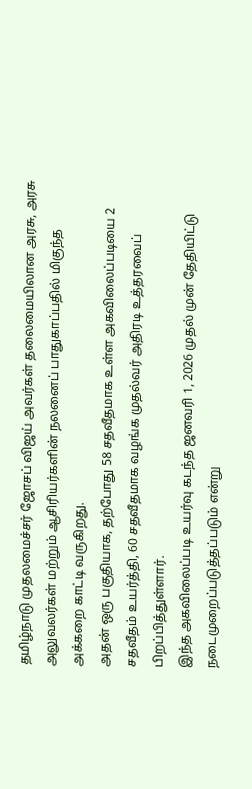தமிழ்நாடு முதலமைச்சர் ஜோசப் விஜய் அவர்கள் தலைமையிலான அரசு, அரசு அலுவலர்கள் மற்றும் ஆசிரியர்களின் நலனைப் பாதுகாப்பதில் மிகுந்த அக்கறை காட்டி வருகிறது.
அதன் ஒரு பகுதியாக, தற்போது 58 சதவீதமாக உள்ள அகவிலைப்படியை 2 சதவீதம் உயர்த்தி, 60 சதவீதமாக வழங்க முதல்வர் அதிரடி உத்தரவைப் பிறப்பித்துள்ளார்.
இந்த அகவிலைப்படி உயர்வு கடந்த ஜனவரி 1, 2026 முதல் முன் தேதியிட்டு நடைமுறைப்படுத்தப்படும் என்று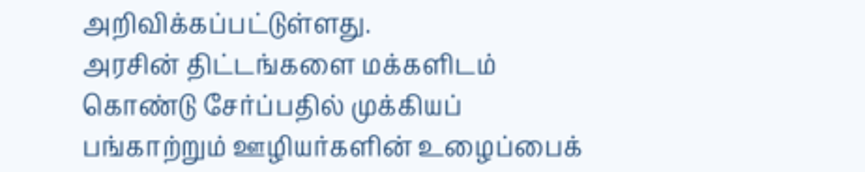அறிவிக்கப்பட்டுள்ளது.
அரசின் திட்டங்களை மக்களிடம் கொண்டு சேர்ப்பதில் முக்கியப் பங்காற்றும் ஊழியர்களின் உழைப்பைக்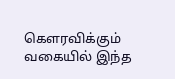கௌரவிக்கும் வகையில் இந்த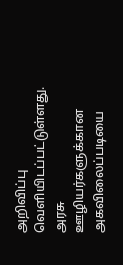அறிவிப்பு வெளியிடப்பட்டுள்ளது.
அரசு ஊழியர்களுக்கான அகவிலைப்படியை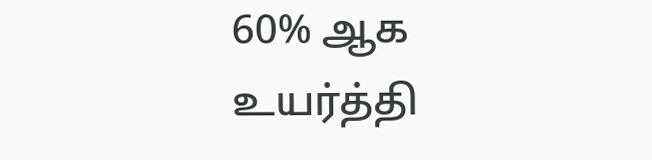60% ஆக உயர்த்தி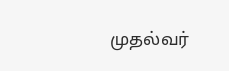முதல்வர்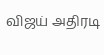விஜய் அதிரடி